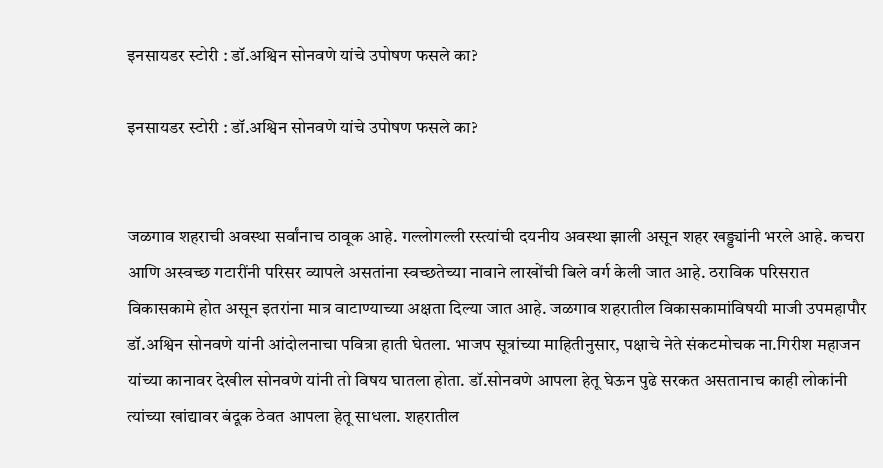इनसायडर स्टोरी : डॉ.अश्विन सोनवणे यांचे उपोषण फसले का?

इनसायडर स्टोरी : डॉ.अश्विन सोनवणे यांचे उपोषण फसले का?


जळगाव शहराची अवस्था सर्वांनाच ठावूक आहे. गल्लोगल्ली रस्त्यांची दयनीय अवस्था झाली असून शहर खड्ड्यांनी भरले आहे. कचरा आणि अस्वच्छ गटारींनी परिसर व्यापले असतांना स्वच्छतेच्या नावाने लाखोंची बिले वर्ग केली जात आहे. ठराविक परिसरात विकासकामे होत असून इतरांना मात्र वाटाण्याच्या अक्षता दिल्या जात आहे. जळगाव शहरातील विकासकामांविषयी माजी उपमहापौर डॉ.अश्विन सोनवणे यांनी आंदोलनाचा पवित्रा हाती घेतला. भाजप सूत्रांच्या माहितीनुसार, पक्षाचे नेते संकटमोचक ना.गिरीश महाजन यांच्या कानावर देखील सोनवणे यांनी तो विषय घातला होता. डॉ.सोनवणे आपला हेतू घेऊन पुढे सरकत असतानाच काही लोकांनी त्यांच्या खांद्यावर बंदूक ठेवत आपला हेतू साधला. शहरातील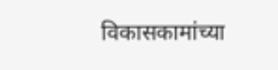विकासकामांच्या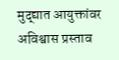मुद्द्यात आयुक्तांवर अविश्वास प्रस्ताव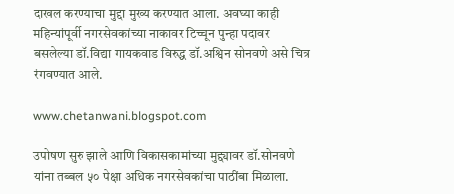दाखल करण्याचा मुद्दा मुख्य करण्यात आला. अवघ्या काही महिन्यांपूर्वी नगरसेवकांच्या नाकावर टिच्चून पुन्हा पदावर बसलेल्या डॉ.विद्या गायकवाड विरुद्ध डॉ.अश्विन सोनवणे असे चित्र रंगवण्यात आले.

www.chetanwani.blogspot.com

उपोषण सुरु झाले आणि विकासकामांच्या मुद्द्यावर डॉ.सोनवणे यांना तब्बल ५० पेक्षा अधिक नगरसेवकांचा पाठींबा मिळाला.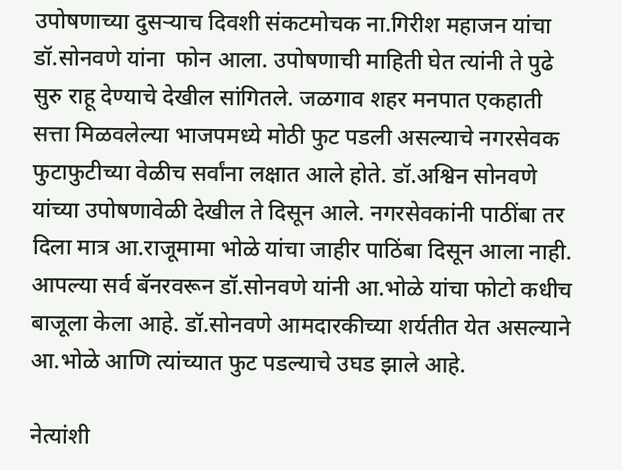उपोषणाच्या दुसऱ्याच दिवशी संकटमोचक ना.गिरीश महाजन यांचा डॉ.सोनवणे यांना  फोन आला. उपोषणाची माहिती घेत त्यांनी ते पुढे सुरु राहू देण्याचे देखील सांगितले. जळगाव शहर मनपात एकहाती सत्ता मिळवलेल्या भाजपमध्ये मोठी फुट पडली असल्याचे नगरसेवक फुटाफुटीच्या वेळीच सर्वांना लक्षात आले होते. डॉ.अश्विन सोनवणे यांच्या उपोषणावेळी देखील ते दिसून आले. नगरसेवकांनी पाठींबा तर दिला मात्र आ.राजूमामा भोळे यांचा जाहीर पाठिंबा दिसून आला नाही. आपल्या सर्व बॅनरवरून डॉ.सोनवणे यांनी आ.भोळे यांचा फोटो कधीच बाजूला केला आहे. डॉ.सोनवणे आमदारकीच्या शर्यतीत येत असल्याने आ.भोळे आणि त्यांच्यात फुट पडल्याचे उघड झाले आहे.

नेत्यांशी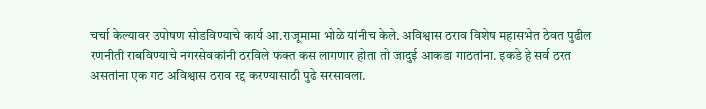चर्चा केल्यावर उपोषण सोडविण्याचे कार्य आ.राजूमामा भोळे यांनीच केले. अविश्वास ठराव विशेष महासभेत ठेवत पुढील रणनीती राबविण्याचे नगरसेवकांनी ठरविले फक्त कस लागणार होता तो जादुई आकडा गाठतांना. इकडे हे सर्व ठरत असतांना एक गट अविश्वास ठराव रद्द करण्यासाठी पुढे सरसावला.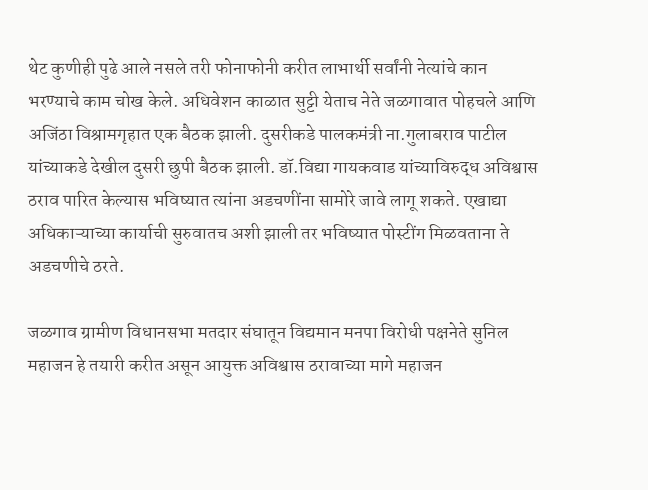थेट कुणीही पुढे आले नसले तरी फोनाफोनी करीत लाभार्थी सर्वांनी नेत्यांचे कान भरण्याचे काम चोख केले. अधिवेशन काळात सुट्टी येताच नेते जळगावात पोहचले आणि अजिंठा विश्रामगृहात एक बैठक झाली. दुसरीकडे पालकमंत्री ना.गुलाबराव पाटील यांच्याकडे देखील दुसरी छुपी बैठक झाली. डॉ.विद्या गायकवाड यांच्याविरुद्ध अविश्वास ठराव पारित केल्यास भविष्यात त्यांना अडचणींना सामोरे जावे लागू शकते. एखाद्या अधिकाऱ्याच्या कार्याची सुरुवातच अशी झाली तर भविष्यात पोस्टींग मिळवताना ते अडचणीचे ठरते.

जळगाव ग्रामीण विधानसभा मतदार संघातून विद्यमान मनपा विरोधी पक्षनेते सुनिल महाजन हे तयारी करीत असून आयुक्त अविश्वास ठरावाच्या मागे महाजन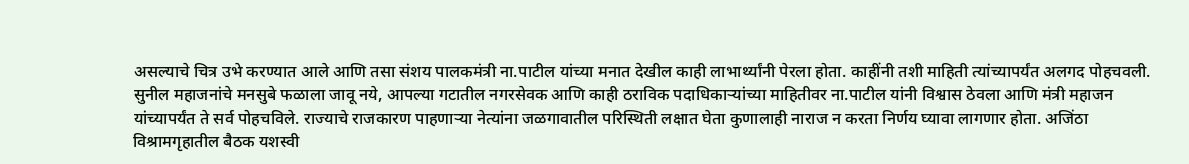असल्याचे चित्र उभे करण्यात आले आणि तसा संशय पालकमंत्री ना.पाटील यांच्या मनात देखील काही लाभार्थ्यांनी पेरला होता. काहींनी तशी माहिती त्यांच्यापर्यंत अलगद पोहचवली. सुनील महाजनांचे मनसुबे फळाला जावू नये, आपल्या गटातील नगरसेवक आणि काही ठराविक पदाधिकाऱ्यांच्या माहितीवर ना.पाटील यांनी विश्वास ठेवला आणि मंत्री महाजन यांच्यापर्यंत ते सर्व पोहचविले. राज्याचे राजकारण पाहणाऱ्या नेत्यांना जळगावातील परिस्थिती लक्षात घेता कुणालाही नाराज न करता निर्णय घ्यावा लागणार होता. अजिंठा विश्रामगृहातील बैठक यशस्वी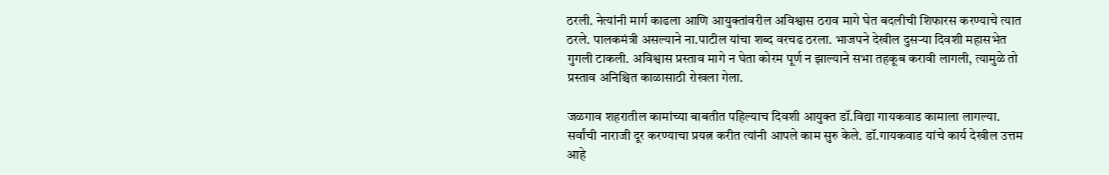ठरली. नेत्यांनी मार्ग काढला आणि आयुक्तांवरील अविश्वास ठराव मागे घेत बदलीची शिफारस करण्याचे त्यात ठरले. पालकमंत्री असल्याने ना.पाटील यांचा शब्द वरचढ ठरला. भाजपने देखील दुसऱ्या दिवशी महासभेत गुगली टाकली. अविश्वास प्रस्ताव मागे न घेता कोरम पूर्ण न झाल्याने सभा तहकूब करावी लागली, त्यामुळे तो प्रस्ताव अनिश्चित काळासाठी रोखला गेला.

जळगाव शहरातील कामांच्या बाबतीत पहिल्याच दिवशी आयुक्त डॉ.विद्या गायकवाड कामाला लागल्या. सर्वांची नाराजी दूर करण्याचा प्रयत्न करीत त्यांनी आपले काम सुरु केले. डॉ.गायकवाड यांचे कार्य देखील उत्तम आहे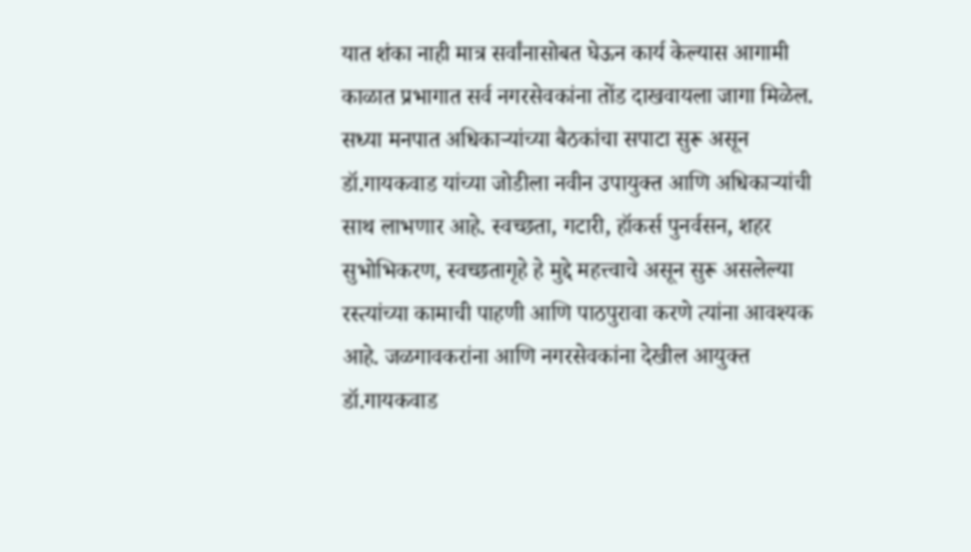यात शंका नाही मात्र सर्वांनासोबत घेऊन कार्य केल्यास आगामी काळात प्रभागात सर्व नगरसेवकांना तोंड दाखवायला जागा मिळेल. सध्या मनपात अधिकाऱ्यांच्या बैठकांचा सपाटा सुरू असून डॉ.गायकवाड यांच्या जोडीला नवीन उपायुक्त आणि अधिकाऱ्यांची साथ लाभणार आहे. स्वच्छता, गटारी, हॉकर्स पुनर्वसन, शहर सुभोभिकरण, स्वच्छतागृहे हे मुद्दे महत्त्वाचे असून सुरू असलेल्या रस्त्यांच्या कामाची पाहणी आणि पाठपुरावा करणे त्यांना आवश्यक आहे. जळगावकरांना आणि नगरसेवकांना देखील आयुक्त डॉ.गायकवाड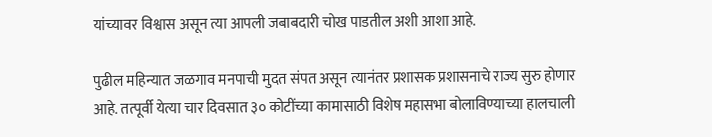यांच्यावर विश्वास असून त्या आपली जबाबदारी चोख पाडतील अशी आशा आहे.

पुढील महिन्यात जळगाव मनपाची मुदत संपत असून त्यानंतर प्रशासक प्रशासनाचे राज्य सुरु होणार आहे. तत्पूर्वी येत्या चार दिवसात ३० कोटींच्या कामासाठी विशेष महासभा बोलाविण्याच्या हालचाली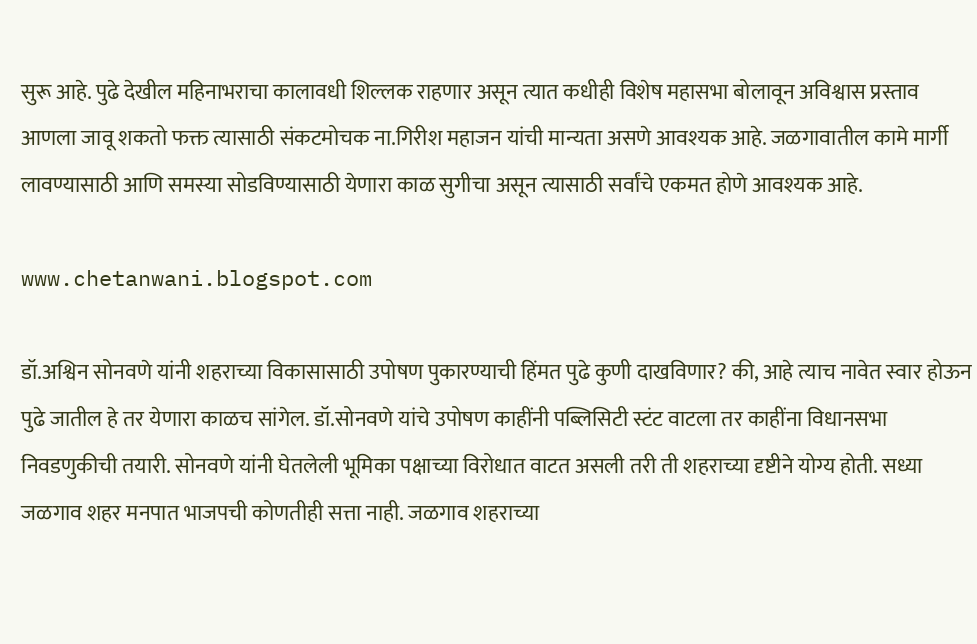सुरू आहे. पुढे देखील महिनाभराचा कालावधी शिल्लक राहणार असून त्यात कधीही विशेष महासभा बोलावून अविश्वास प्रस्ताव आणला जावू शकतो फक्त त्यासाठी संकटमोचक ना.गिरीश महाजन यांची मान्यता असणे आवश्यक आहे. जळगावातील कामे मार्गी लावण्यासाठी आणि समस्या सोडविण्यासाठी येणारा काळ सुगीचा असून त्यासाठी सर्वांचे एकमत होणे आवश्यक आहे.

www.chetanwani.blogspot.com

डॉ.अश्विन सोनवणे यांनी शहराच्या विकासासाठी उपोषण पुकारण्याची हिंमत पुढे कुणी दाखविणार? की, आहे त्याच नावेत स्वार होऊन पुढे जातील हे तर येणारा काळच सांगेल. डॉ.सोनवणे यांचे उपोषण काहींनी पब्लिसिटी स्टंट वाटला तर काहींना विधानसभा निवडणुकीची तयारी. सोनवणे यांनी घेतलेली भूमिका पक्षाच्या विरोधात वाटत असली तरी ती शहराच्या दृष्टीने योग्य होती. सध्या जळगाव शहर मनपात भाजपची कोणतीही सत्ता नाही. जळगाव शहराच्या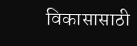विकासासाठी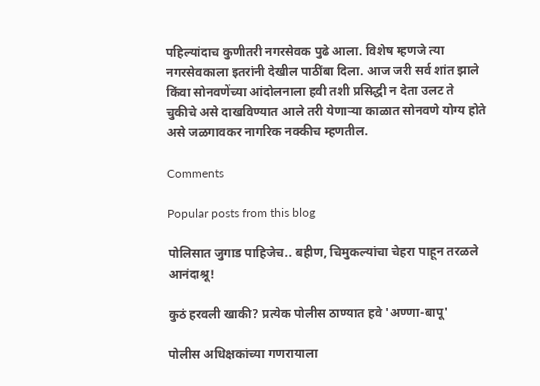पहिल्यांदाच कुणीतरी नगरसेवक पुढे आला. विशेष म्हणजे त्या नगरसेवकाला इतरांनी देखील पाठींबा दिला. आज जरी सर्व शांत झाले किंवा सोनवणेंच्या आंदोलनाला हवी तशी प्रसिद्धी न देता उलट ते चुकीचे असे दाखविण्यात आले तरी येणाऱ्या काळात सोनवणे योग्य होते असे जळगावकर नागरिक नक्कीच म्हणतील.

Comments

Popular posts from this blog

पोलिसात जुगाड पाहिजेच.. बहीण, चिमुकल्यांचा चेहरा पाहून तरळले आनंदाश्रू!

कुठं हरवली खाकी? प्रत्येक पोलीस ठाण्यात हवे 'अण्णा-बापू'

पोलीस अधिक्षकांच्या गणरायाला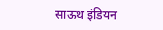साऊथ इंडियन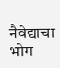नैवेद्याचा भोग